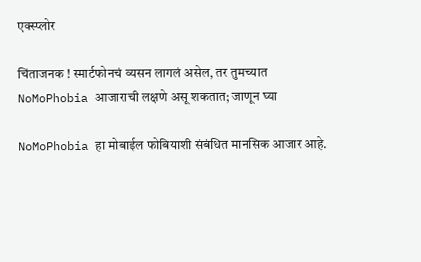एक्स्प्लोर

चिंताजनक ! स्मार्टफोनचं व्यसन लागलं असेल, तर तुमच्यात NoMoPhobia आजाराची लक्षणे असू शकतात; जाणून घ्या

NoMoPhobia हा मोबाईल फोबियाशी संबंधित मानसिक आजार आहे.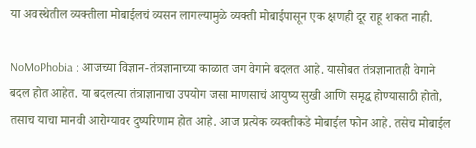या अवस्थेतील व्यक्तीला मोबाईलचं व्यसन लागल्यामुळे व्यक्ती मोबाईपासून एक क्षणही दूर राहू शकत नाही.

NoMoPhobia : आजच्या विज्ञान-तंत्रज्ञानाच्या काळात जग वेगाने बदलत आहे. यासोबत तंत्रज्ञानातही वेगाने बदल होत आहेत. या बदलत्या तंत्राज्ञानाचा उपयोग जसा माणसाचं आयुष्य सुखी आणि समृद्ध होण्यासाठी होतो, तसाच याचा मानवी आरोग्यावर दुष्परिणाम होत आहे. आज प्रत्येक व्यक्तीकडे मोबाईल फोन आहे. तसेच मोबाईल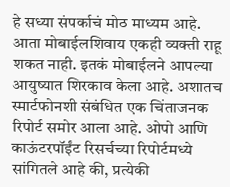हे सध्या संपर्काचं मोठ माध्यम आहे. आता मोबाईलशिवाय एकही व्यक्ती राहू शकत नाही. इतकं मोबाईलने आपल्या आयुष्यात शिरकाव केला आहे. अशातच स्मार्टफोनशी संबंधित एक चिंताजनक रिपोर्ट समोर आला आहे. ओपो आणि काऊंटरपॉईंट रिसर्चच्या रिपोर्टमध्ये सांगितले आहे की, प्रत्येकी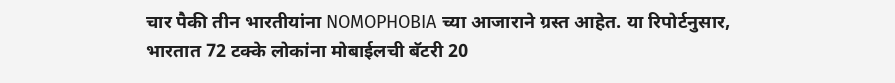चार पैकी तीन भारतीयांना NOMOPHOBIA च्या आजाराने ग्रस्त आहेत. या रिपोर्टनुसार, भारतात 72 टक्के लोकांना मोबाईलची बॅटरी 20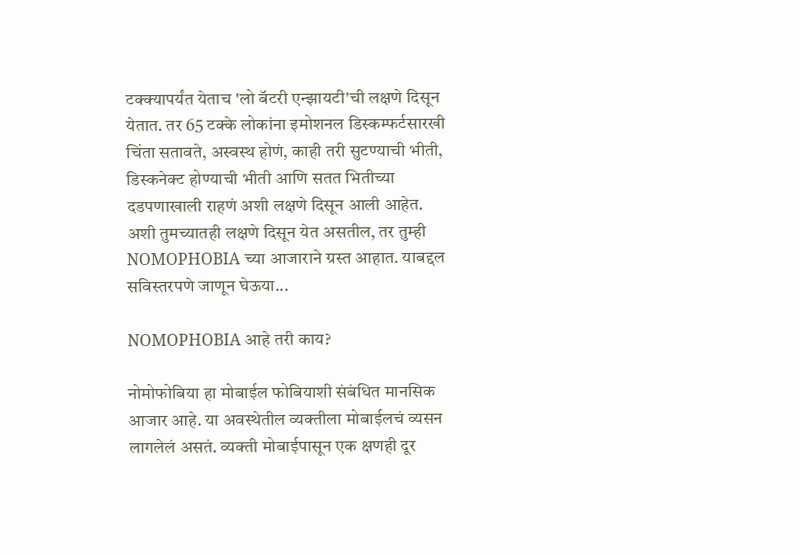टक्क्यापर्यंत येताच 'लो बॅटरी एन्झायटी'ची लक्षणे दिसून येतात. तर 65 टक्के लोकांना इमोशनल डिस्कम्फर्टसारखी चिंता सतावते, अस्वस्थ होणं, काही तरी सुटण्याची भीती, डिस्कनेक्ट होण्याची भीती आणि सतत भितीच्या दडपणाखाली राहणं अशी लक्षणे दिसून आली आहेत. अशी तुमच्यातही लक्षणे दिसून येत असतील, तर तुम्ही  NOMOPHOBIA च्या आजाराने ग्रस्त आहात. याबद्दल सविस्तरपणे जाणून घेऊया...

NOMOPHOBIA आहे तरी काय?

नोमोफोबिया हा मोबाईल फोबियाशी संबंधित मानसिक आजार आहे. या अवस्थेतील व्यक्तीला मोबाईलचं व्यसन लागलेलं असतं. व्यक्ती मोबाईपासून एक क्षणही दूर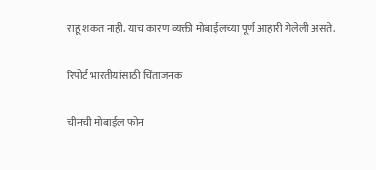राहू शकत नाही. याच कारण व्यक्ती मोबाईलच्या पूर्ण आहारी गेलेली असते.

रिपोर्ट भारतीयांसाठी चिंताजनक

चीनची मोबाईल फोन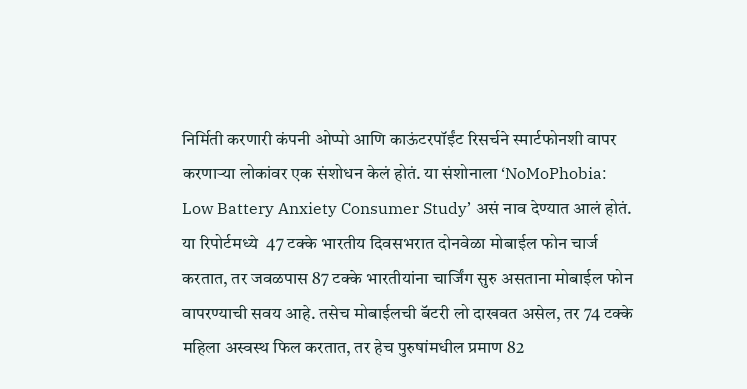निर्मिती करणारी कंपनी ओप्पो आणि काऊंटरपॉईंट रिसर्चने स्मार्टफोनशी वापर करणाऱ्या लोकांवर एक संशोधन केलं होतं. या संशोनाला ‘NoMoPhobia: Low Battery Anxiety Consumer Study’ असं नाव देण्यात आलं होतं. या रिपोर्टमध्ये  47 टक्के भारतीय दिवसभरात दोनवेळा मोबाईल फोन चार्ज करतात, तर जवळपास 87 टक्के भारतीयांना चार्जिंग सुरु असताना मोबाईल फोन वापरण्याची सवय आहे. तसेच मोबाईलची बॅटरी लो दाखवत असेल, तर 74 टक्के महिला अस्वस्थ फिल करतात, तर हेच पुरुषांमधील प्रमाण 82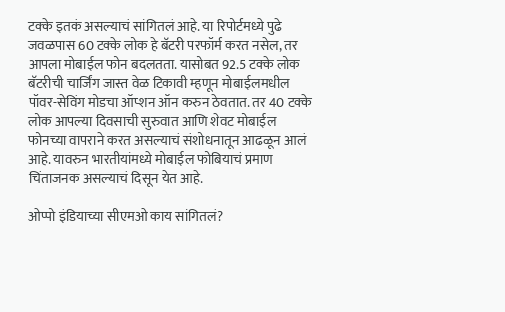टक्के इतकं असल्याचं सांगितलं आहे. या रिपोर्टमध्ये पुढे जवळपास 60 टक्के लोक हे बॅटरी परफॉर्म करत नसेल, तर आपला मोबाईल फोन बदलतता. यासोबत 92.5 टक्के लोक बॅटरीची चार्जिंग जास्त वेळ टिकावी म्हणून मोबाईलमधील पॉवर-सेविंग मोडचा ऑप्शन ऑन करुन ठेवतात. तर 40 टक्के लोक आपल्या दिवसाची सुरुवात आणि शेवट मोबाईल फोनच्या वापराने करत असल्याचं संशोधनातून आढळून आलं आहे. यावरुन भारतीयांमध्ये मोबाईल फोबियाचं प्रमाण चिंताजनक असल्याचं दिसून येत आहे.

ओप्पो इंडियाच्या सीएमओ काय सांगितलं?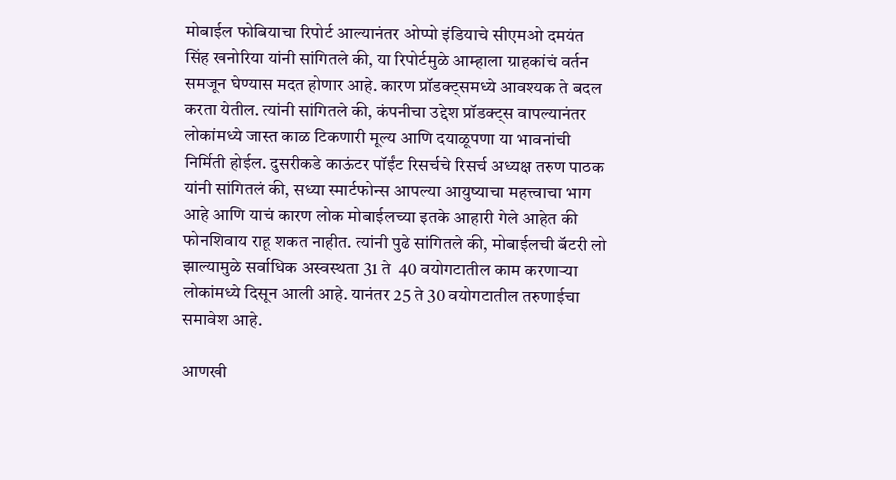मोबाईल फोबियाचा रिपोर्ट आल्यानंतर ओप्पो इंडियाचे सीएमओ दमयंत सिंह खनोरिया यांनी सांगितले की, या रिपोर्टमुळे आम्हाला ग्राहकांचं वर्तन समजून घेण्यास मदत होणार आहे. कारण प्रॉडक्ट्समध्ये आवश्यक ते बदल करता येतील. त्यांनी सांगितले की, कंपनीचा उद्देश प्रॉडक्ट्स वापल्यानंतर लोकांमध्ये जास्त काळ टिकणारी मूल्य आणि दयाळूपणा या भावनांची निर्मिती होईल. दुसरीकडे काऊंटर पॉईंट रिसर्चचे रिसर्च अध्यक्ष तरुण पाठक यांनी सांगितलं की, सध्या स्मार्टफोन्स आपल्या आयुष्याचा महत्त्वाचा भाग आहे आणि याचं कारण लोक मोबाईलच्या इतके आहारी गेले आहेत की फोनशिवाय राहू शकत नाहीत. त्यांनी पुढे सांगितले की, मोबाईलची बॅटरी लो झाल्यामुळे सर्वाधिक अस्वस्थता 31 ते  40 वयोगटातील काम करणाऱ्या लोकांमध्ये दिसून आली आहे. यानंतर 25 ते 30 वयोगटातील तरुणाईचा समावेश आहे.

आणखी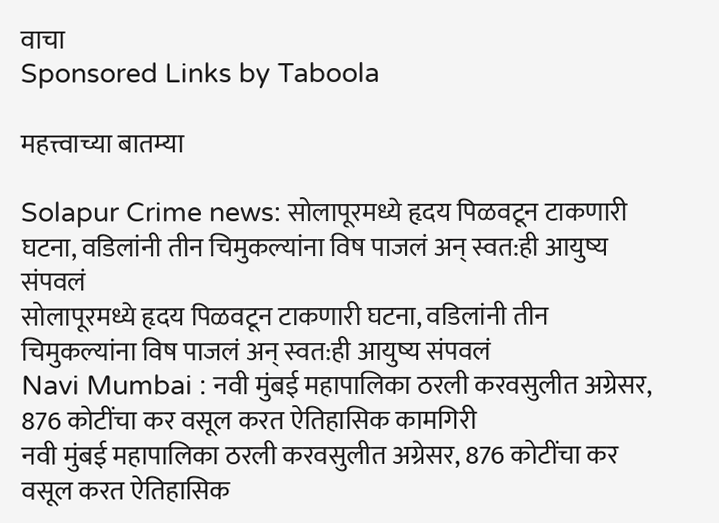वाचा
Sponsored Links by Taboola

महत्त्वाच्या बातम्या

Solapur Crime news: सोलापूरमध्ये हृदय पिळवटून टाकणारी घटना, वडिलांनी तीन चिमुकल्यांना विष पाजलं अन् स्वत:ही आयुष्य संपवलं
सोलापूरमध्ये हृदय पिळवटून टाकणारी घटना, वडिलांनी तीन चिमुकल्यांना विष पाजलं अन् स्वत:ही आयुष्य संपवलं
Navi Mumbai : नवी मुंबई महापालिका ठरली करवसुलीत अग्रेसर, 876 कोटींचा कर वसूल करत ऐतिहासिक कामगिरी
नवी मुंबई महापालिका ठरली करवसुलीत अग्रेसर, 876 कोटींचा कर वसूल करत ऐतिहासिक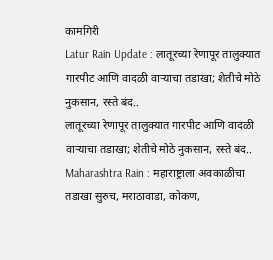कामगिरी
Latur Rain Update : लातूरच्या रेणापूर तालुक्यात गारपीट आणि वादळी वाऱ्याचा तडाखा; शेतीचे मोठे नुकसान, रस्ते बंद..
लातूरच्या रेणापूर तालुक्यात गारपीट आणि वादळी वाऱ्याचा तडाखा; शेतीचे मोठे नुकसान, रस्ते बंद..
Maharashtra Rain : महाराष्ट्राला अवकाळीचा तडाखा सुरुच, मराठावाडा, कोकण,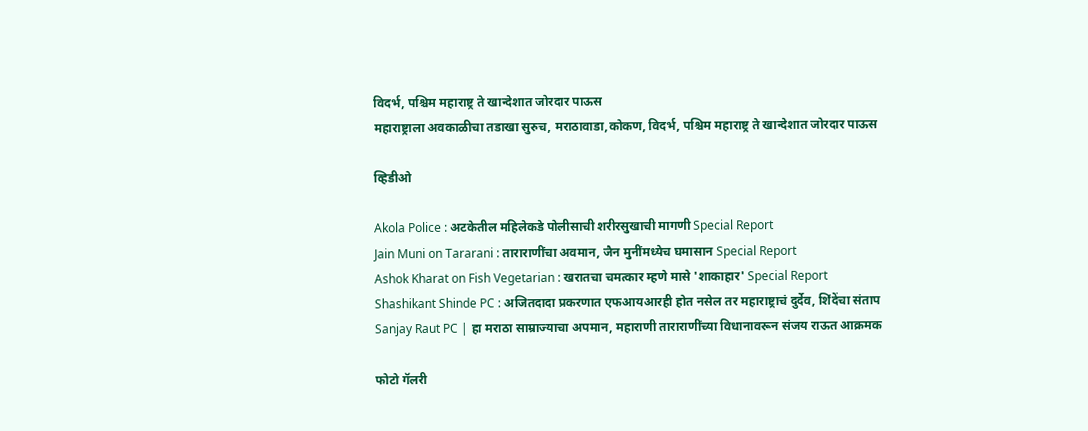विदर्भ, पश्चिम महाराष्ट्र ते खान्देशात जोरदार पाऊस
महाराष्ट्राला अवकाळीचा तडाखा सुरुच, मराठावाडा,कोकण, विदर्भ, पश्चिम महाराष्ट्र ते खान्देशात जोरदार पाऊस

व्हिडीओ

Akola Police : अटकेतील महिलेकडे पोलीसाची शरीरसुखाची मागणी Special Report
Jain Muni on Tararani : ताराराणींचा अवमान, जैन मुनींमध्येच घमासान Special Report
Ashok Kharat on Fish Vegetarian : खरातचा चमत्कार म्हणे मासे 'शाकाहार' Special Report
Shashikant Shinde PC : अजितदादा प्रकरणात एफआयआरही होत नसेल तर महाराष्ट्राचं दुर्देव, शिंदेंचा संताप
Sanjay Raut PC | हा मराठा साम्राज्याचा अपमान, महाराणी ताराराणींच्या विधानावरून संजय राऊत आक्रमक

फोटो गॅलरी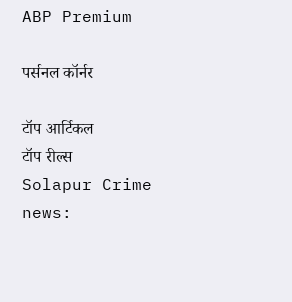ABP Premium

पर्सनल कॉर्नर

टॉप आर्टिकल
टॉप रील्स
Solapur Crime news: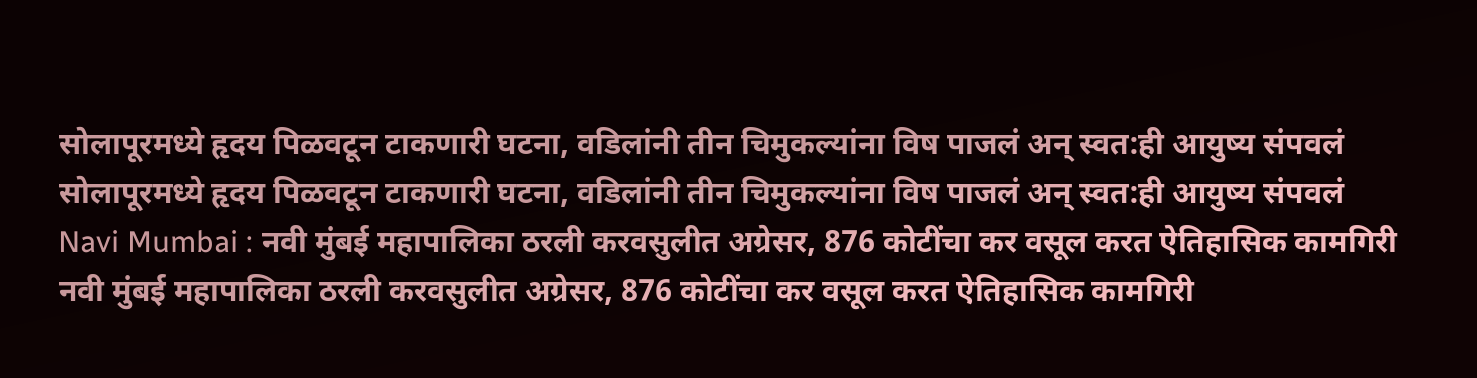सोलापूरमध्ये हृदय पिळवटून टाकणारी घटना, वडिलांनी तीन चिमुकल्यांना विष पाजलं अन् स्वत:ही आयुष्य संपवलं
सोलापूरमध्ये हृदय पिळवटून टाकणारी घटना, वडिलांनी तीन चिमुकल्यांना विष पाजलं अन् स्वत:ही आयुष्य संपवलं
Navi Mumbai : नवी मुंबई महापालिका ठरली करवसुलीत अग्रेसर, 876 कोटींचा कर वसूल करत ऐतिहासिक कामगिरी
नवी मुंबई महापालिका ठरली करवसुलीत अग्रेसर, 876 कोटींचा कर वसूल करत ऐतिहासिक कामगिरी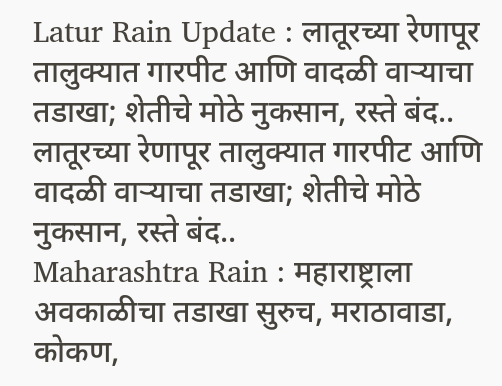Latur Rain Update : लातूरच्या रेणापूर तालुक्यात गारपीट आणि वादळी वाऱ्याचा तडाखा; शेतीचे मोठे नुकसान, रस्ते बंद..
लातूरच्या रेणापूर तालुक्यात गारपीट आणि वादळी वाऱ्याचा तडाखा; शेतीचे मोठे नुकसान, रस्ते बंद..
Maharashtra Rain : महाराष्ट्राला अवकाळीचा तडाखा सुरुच, मराठावाडा, कोकण,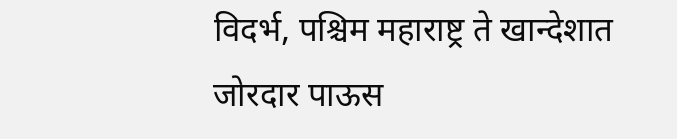विदर्भ, पश्चिम महाराष्ट्र ते खान्देशात जोरदार पाऊस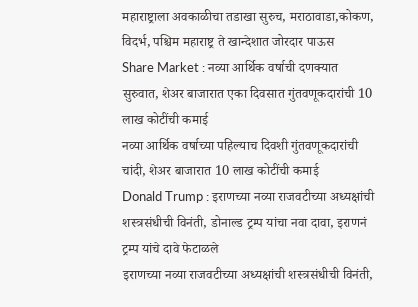महाराष्ट्राला अवकाळीचा तडाखा सुरुच, मराठावाडा,कोकण, विदर्भ, पश्चिम महाराष्ट्र ते खान्देशात जोरदार पाऊस
Share Market : नव्या आर्थिक वर्षाची दणक्यात सुरुवात, शेअर बाजारात एका दिवसात गुंतवणूकदारांची 10 लाख कोटींची कमाई
नव्या आर्थिक वर्षाच्या पहिल्याच दिवशी गुंतवणूकदारांची चांदी, शेअर बाजारात 10 लाख कोटींची कमाई
Donald Trump : इराणच्या नव्या राजवटीच्या अध्यक्षांची शस्त्रसंधीची विनंती, डोनाल्ड ट्रम्प यांचा नवा दावा, इराणनं ट्रम्प यांचे दावे फेटाळले
इराणच्या नव्या राजवटीच्या अध्यक्षांची शस्त्रसंधीची विनंती,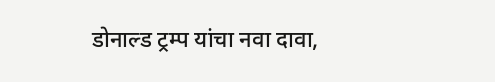डोनाल्ड ट्रम्प यांचा नवा दावा,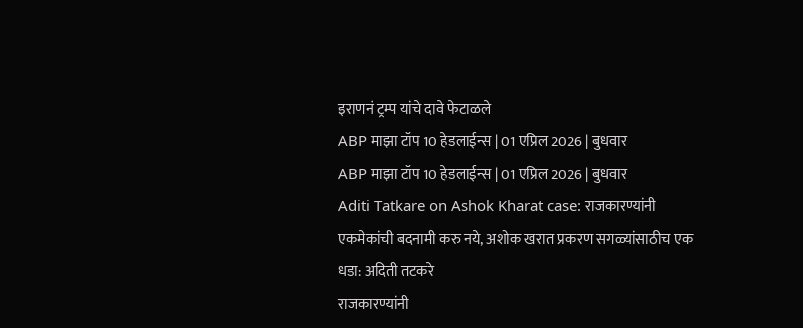इराणनं ट्रम्प यांचे दावे फेटाळले
ABP माझा टॉप 10 हेडलाईन्स | 01 एप्रिल 2026 | बुधवार
ABP माझा टॉप 10 हेडलाईन्स | 01 एप्रिल 2026 | बुधवार
Aditi Tatkare on Ashok Kharat case: राजकारण्यांनी एकमेकांची बदनामी करु नये, अशोक खरात प्रकरण सगळ्यांसाठीच एक धडा: अदिती तटकरे
राजकारण्यांनी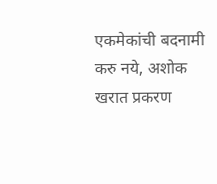एकमेकांची बदनामी करु नये, अशोक खरात प्रकरण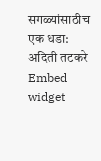सगळ्यांसाठीच एक धडा: अदिती तटकरे
Embed widget